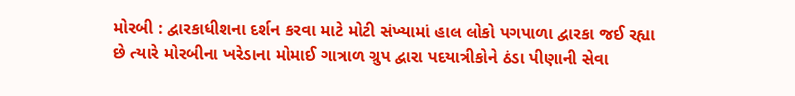મોરબી : દ્વારકાધીશના દર્શન કરવા માટે મોટી સંખ્યામાં હાલ લોકો પગપાળા દ્વારકા જઈ રહ્યા છે ત્યારે મોરબીના ખરેડાના મોમાઈ ગાત્રાળ ગ્રુપ દ્વારા પદયાત્રીકોને ઠંડા પીણાની સેવા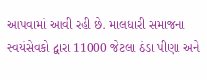આપવામાં આવી રહી છે. માલધારી સમાજના સ્વયંસેવકો દ્વારા 11000 જેટલા ઠંડા પીણા અને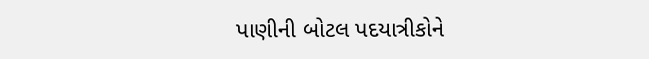પાણીની બોટલ પદયાત્રીકોને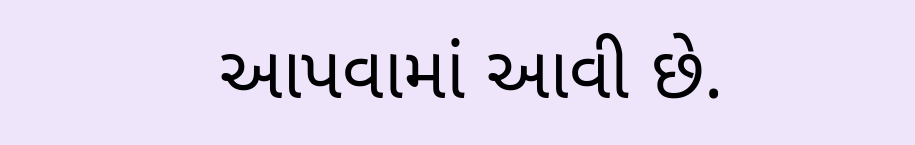આપવામાં આવી છે.